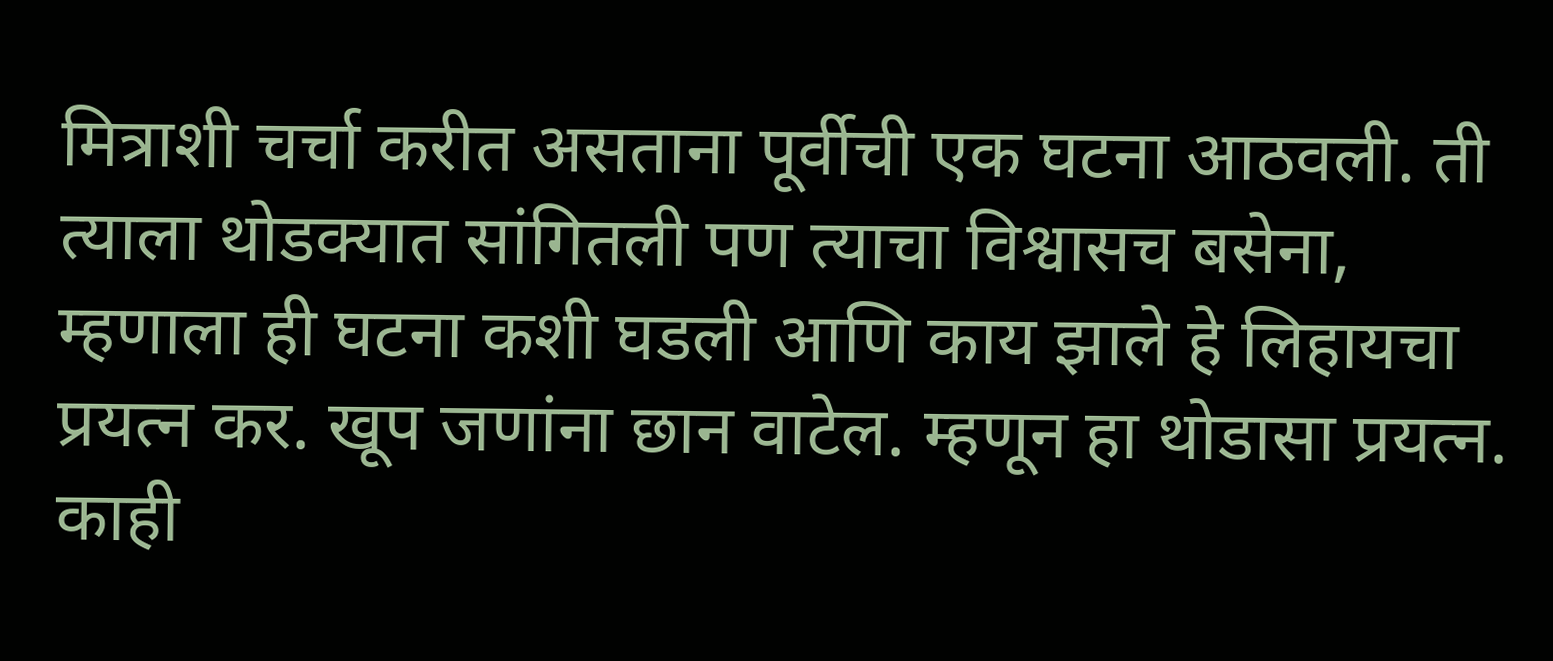मित्राशी चर्चा करीत असताना पूर्वीची एक घटना आठवली. ती त्याला थोडक्यात सांगितली पण त्याचा विश्वासच बसेना, म्हणाला ही घटना कशी घडली आणि काय झाले हे लिहायचा प्रयत्न कर. खूप जणांना छान वाटेल. म्हणून हा थोडासा प्रयत्न.
काही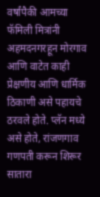वर्षांपैकी आमच्या फॅमिली मित्रांनी अहमदनगरहून मोरगाव आणि वाटेत काही प्रेक्षणीय आणि धार्मिक ठिकाणी असे पहायचे ठरवले होते. प्लॅन मध्ये असे होते, रांजणगाव गणपती करून शिरूर सातारा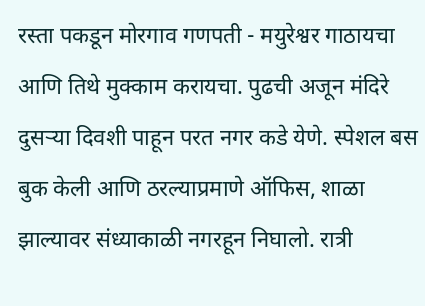रस्ता पकडून मोरगाव गणपती - मयुरेश्वर गाठायचा आणि तिथे मुक्काम करायचा. पुढची अजून मंदिरे दुसऱ्या दिवशी पाहून परत नगर कडे येणे. स्पेशल बस बुक केली आणि ठरल्याप्रमाणे ऑफिस, शाळा झाल्यावर संध्याकाळी नगरहून निघालो. रात्री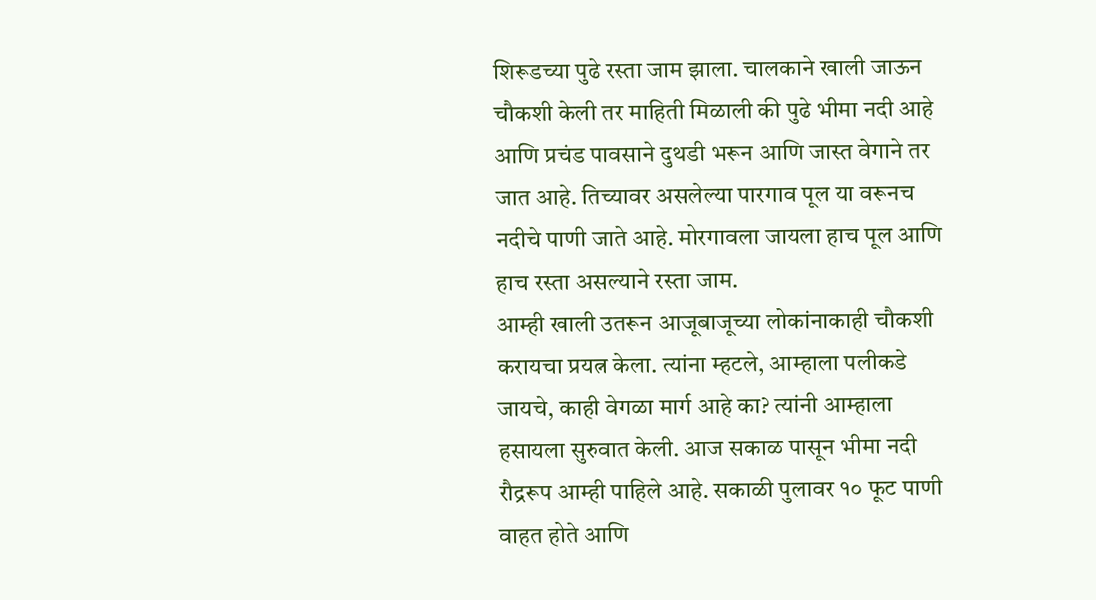शिरूडच्या पुढे रस्ता जाम झाला. चालकाने खाली जाऊन चौकशी केली तर माहिती मिळाली की पुढे भीमा नदी आहे आणि प्रचंड पावसाने दुथडी भरून आणि जास्त वेगाने तर जात आहे. तिच्यावर असलेल्या पारगाव पूल या वरूनच नदीचे पाणी जाते आहे. मोरगावला जायला हाच पूल आणि हाच रस्ता असल्याने रस्ता जाम.
आम्ही खाली उतरून आजूबाजूच्या लोकांनाकाही चौकशी करायचा प्रयत्न केला. त्यांना म्हटले, आम्हाला पलीकडे जायचे, काही वेगळा मार्ग आहे का? त्यांनी आम्हाला हसायला सुरुवात केली. आज सकाळ पासून भीमा नदी रौद्ररूप आम्ही पाहिले आहे. सकाळी पुलावर १० फूट पाणी वाहत होते आणि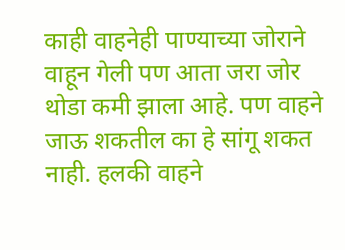काही वाहनेही पाण्याच्या जोराने वाहून गेली पण आता जरा जोर थोडा कमी झाला आहे. पण वाहने जाऊ शकतील का हे सांगू शकत नाही. हलकी वाहने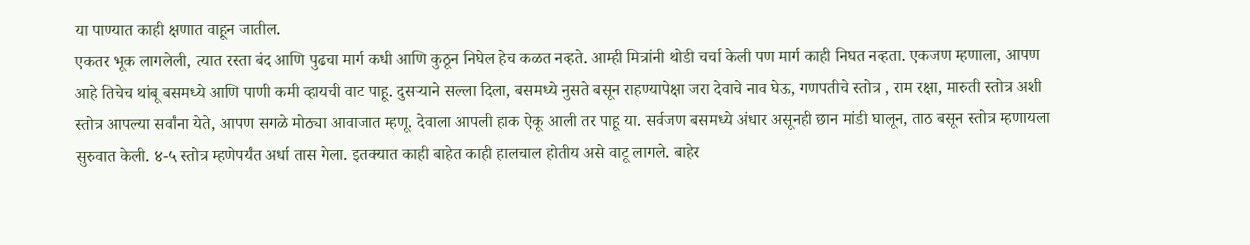या पाण्यात काही क्षणात वाहून जातील.
एकतर भूक लागलेली, त्यात रस्ता बंद आणि पुढचा मार्ग कधी आणि कुठून निघेल हेच कळत नव्हते. आम्ही मित्रांनी थोडी चर्चा केली पण मार्ग काही निघत नव्हता. एकजण म्हणाला, आपण आहे तिचेच थांबू बसमध्ये आणि पाणी कमी व्हायची वाट पाहू. दुसऱ्याने सल्ला दिला, बसमध्ये नुसते बसून राहण्यापेक्षा जरा देवाचे नाव घेऊ, गणपतीचे स्तोत्र , राम रक्षा, मारुती स्तोत्र अशी स्तोत्र आपल्या सर्वांना येते, आपण सगळे मोठ्या आवाजात म्हणू. देवाला आपली हाक ऐकू आली तर पाहू या. सर्वजण बसमध्ये अंधार असूनही छान मांडी घालून, ताठ बसून स्तोत्र म्हणायला सुरुवात केली. ४-५ स्तोत्र म्हणेपर्यंत अर्धा तास गेला. इतक्यात काही बाहेत काही हालचाल होतीय असे वाटू लागले. बाहेर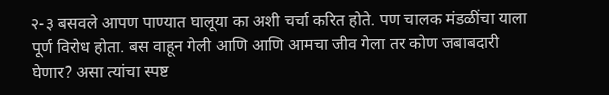२-३ बसवले आपण पाण्यात घालूया का अशी चर्चा करित होते. पण चालक मंडळींचा याला पूर्ण विरोध होता. बस वाहून गेली आणि आणि आमचा जीव गेला तर कोण जबाबदारी घेणार? असा त्यांचा स्पष्ट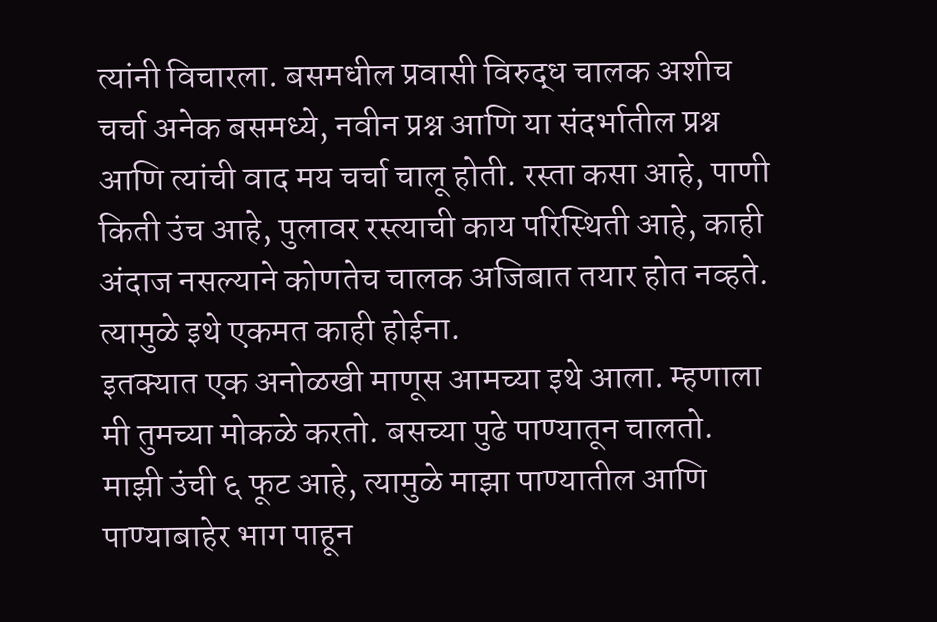त्यांनी विचारला. बसमधील प्रवासी विरुद्ध चालक अशीच चर्चा अनेक बसमध्ये, नवीन प्रश्न आणि या संदर्भातील प्रश्न आणि त्यांची वाद मय चर्चा चालू होती. रस्ता कसा आहे, पाणी किती उंच आहे, पुलावर रस्त्याची काय परिस्थिती आहे, काही अंदाज नसल्याने कोणतेच चालक अजिबात तयार होत नव्हते. त्यामुळे इथे एकमत काही होईना.
इतक्यात एक अनोळखी माणूस आमच्या इथे आला. म्हणाला मी तुमच्या मोकळे करतो. बसच्या पुढे पाण्यातून चालतो. माझी उंची ६ फूट आहे, त्यामुळे माझा पाण्यातील आणि पाण्याबाहेर भाग पाहून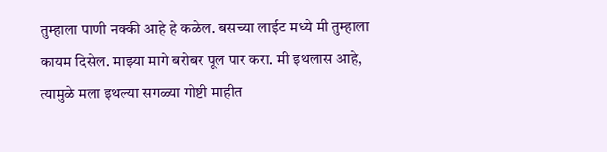तुम्हाला पाणी नक्की आहे हे कळेल. बसच्या लाईट मध्ये मी तुम्हाला कायम दिसेल. माझ्या मागे बरोबर पूल पार करा. मी इथलास आहे, त्यामुळे मला इथल्या सगळ्या गोष्टी माहीत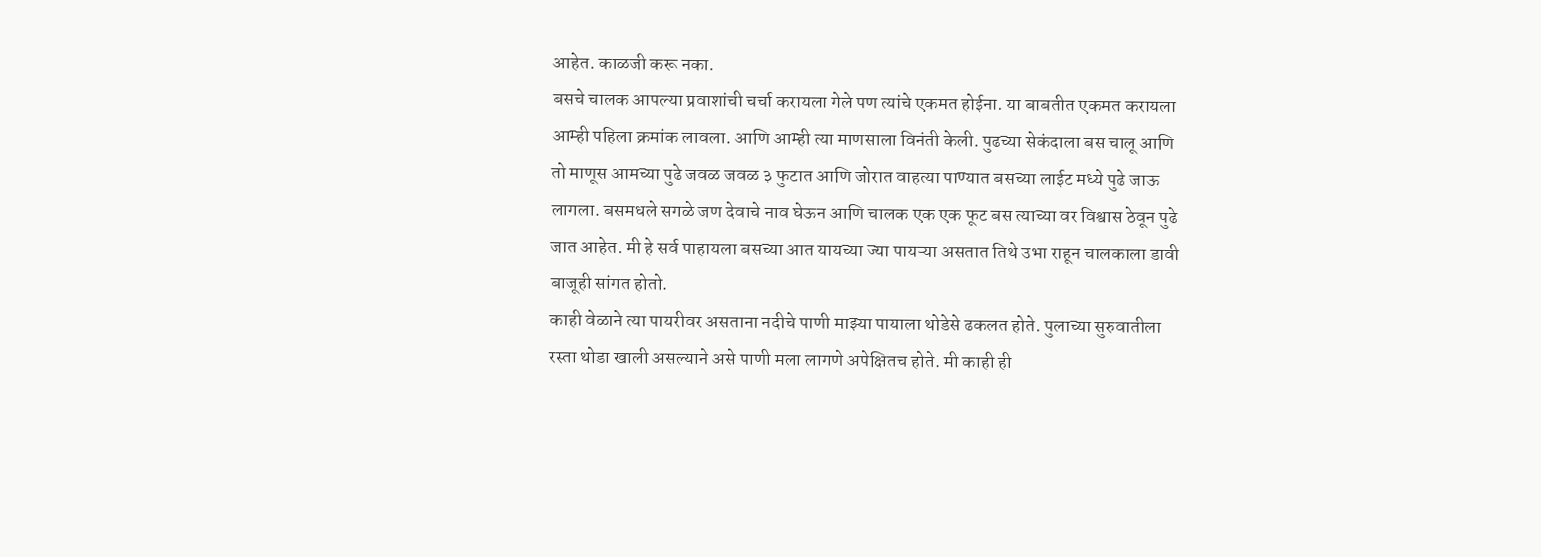आहेत. काळजी करू नका.
बसचे चालक आपल्या प्रवाशांची चर्चा करायला गेले पण त्यांचे एकमत होईना. या बाबतीत एकमत करायला आम्ही पहिला क्रमांक लावला. आणि आम्ही त्या माणसाला विनंती केली. पुढच्या सेकंदाला बस चालू आणि तो माणूस आमच्या पुढे जवळ जवळ ३ फुटात आणि जोरात वाहत्या पाण्यात बसच्या लाईट मध्ये पुढे जाऊ लागला. बसमधले सगळे जण देवाचे नाव घेऊन आणि चालक एक एक फूट बस त्याच्या वर विश्वास ठेवून पुढे जात आहेत. मी हे सर्व पाहायला बसच्या आत यायच्या ज्या पायऱ्या असतात तिथे उभा राहून चालकाला डावी बाजूही सांगत होतो.
काही वेळाने त्या पायरीवर असताना नदीचे पाणी माझ्या पायाला थोडेसे ढकलत होते. पुलाच्या सुरुवातीला रस्ता थोडा खाली असल्याने असे पाणी मला लागणे अपेक्षितच होते. मी काही ही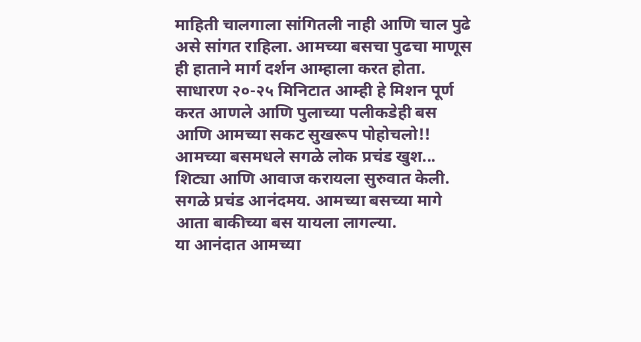माहिती चालगाला सांगितली नाही आणि चाल पुढे असे सांगत राहिला. आमच्या बसचा पुढचा माणूस ही हाताने मार्ग दर्शन आम्हाला करत होता.
साधारण २०-२५ मिनिटात आम्ही हे मिशन पूर्ण करत आणले आणि पुलाच्या पलीकडेही बस आणि आमच्या सकट सुखरूप पोहोचलो!! आमच्या बसमधले सगळे लोक प्रचंड खुश... शिट्या आणि आवाज करायला सुरुवात केली. सगळे प्रचंड आनंदमय. आमच्या बसच्या मागे आता बाकीच्या बस यायला लागल्या.
या आनंदात आमच्या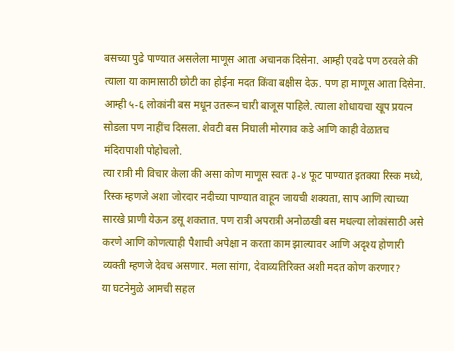बसच्या पुढे पाण्यात असलेला माणूस आता अचानक दिसेना. आम्ही एवढे पण ठरवले की त्याला या कामासाठी छोटी का होईना मदत किंवा बक्षीस देऊ. पण हा माणूस आता दिसेना. आम्ही ५-६ लोकांनी बस मधून उतरून चारी बाजूस पाहिले. त्याला शोधायचा खूप प्रयत्न सोडला पण नाहींच दिसला. शेवटी बस निघाली मोरगाव कडे आणि काही वेळातच मंदिरापाशी पोहोचलो.
त्या रात्री मी विचार केला की असा कोण माणूस स्वतः ३-४ फूट पाण्यात इतक्या रिस्क मध्ये, रिस्क म्हणजे अशा जोरदार नदीच्या पाण्यात वाहून जायची शक्यता, साप आणि त्याच्या सारखे प्राणी येऊन डसू शकतात. पण रात्री अपरात्री अनोळखी बस मधल्या लोकांसाठी असे करणे आणि कोणत्याही पैशाची अपेक्षा न करता काम झाल्यावर आणि अदृश्य होणारी व्यक्ती म्हणजे देवच असणार. मला सांगा, देवाव्यतिरिक्त अशी मदत कोण करणार?
या घटनेमुळे आमची सहल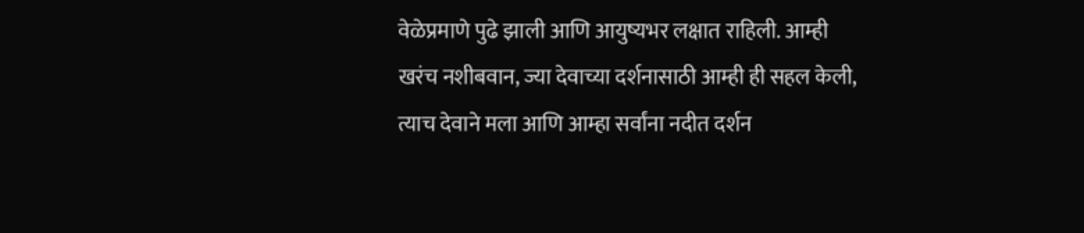वेळेप्रमाणे पुढे झाली आणि आयुष्यभर लक्षात राहिली. आम्ही खरंच नशीबवान, ज्या देवाच्या दर्शनासाठी आम्ही ही सहल केली, त्याच देवाने मला आणि आम्हा सर्वांना नदीत दर्शन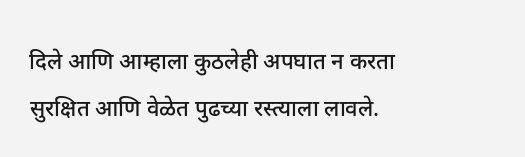दिले आणि आम्हाला कुठलेही अपघात न करता सुरक्षित आणि वेळेत पुढच्या रस्त्याला लावले.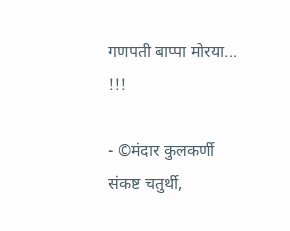गणपती बाप्पा मोरया... !!!

- ©मंदार कुलकर्णी
संकष्ट चतुर्थी,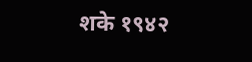शके १९४२